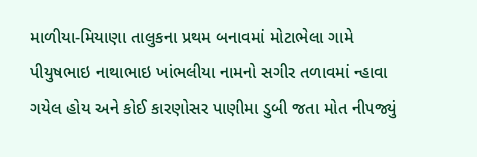માળીયા-મિયાણા તાલુકના પ્રથમ બનાવમાં મોટાભેલા ગામે પીયુષભાઇ નાથાભાઇ ખાંભલીયા નામનો સગીર તળાવમાં ન્હાવા ગયેલ હોય અને કોઈ કારણોસર પાણીમા ડુબી જતા મોત નીપજ્યું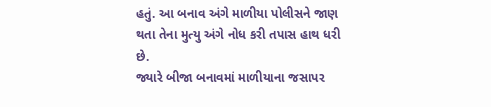હતું. આ બનાવ અંગે માળીયા પોલીસને જાણ થતા તેના મુત્યુ અંગે નોધ કરી તપાસ હાથ ધરી છે.
જ્યારે બીજા બનાવમાં માળીયાના જસાપર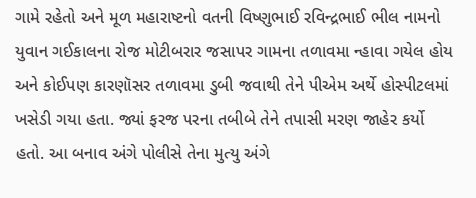ગામે રહેતો અને મૂળ મહારાષ્ટનો વતની વિષ્ણુભાઈ રવિન્દ્રભાઈ ભીલ નામનો યુવાન ગઈકાલના રોજ મોટીબરાર જસાપર ગામના તળાવમા ન્હાવા ગયેલ હોય અને કોઈપણ કારણૉસર તળાવમા ડુબી જવાથી તેને પીએમ અર્થે હોસ્પીટલમાં ખસેડી ગયા હતા. જ્યાં ફરજ પરના તબીબે તેને તપાસી મરણ જાહેર કર્યો હતો. આ બનાવ અંગે પોલીસે તેના મુત્યુ અંગે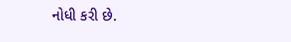નોધી કરી છે.